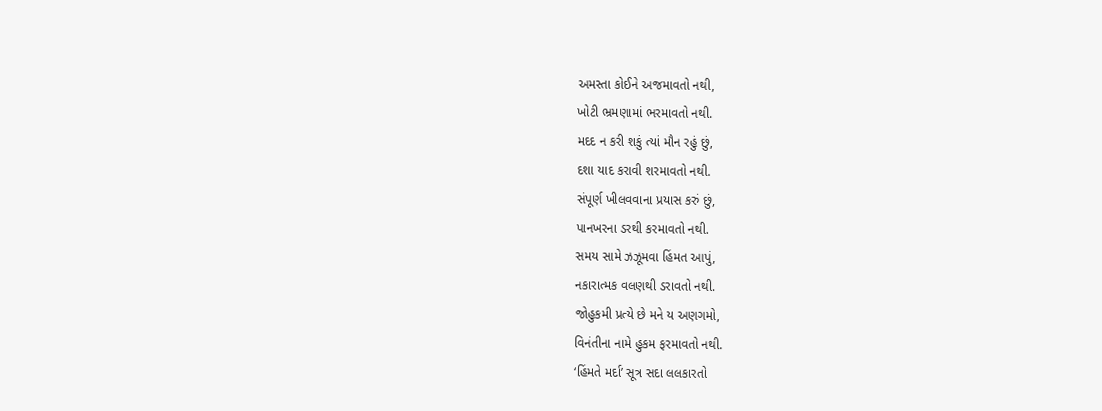અમસ્તા કોઈને અજમાવતો નથી,
ખોટી ભ્રમણામાં ભરમાવતો નથી.
મદદ ન કરી શકું ત્યાં મૌન રહું છું,
દશા યાદ કરાવી શરમાવતો નથી.
સંપૂર્ણ ખીલવવાના પ્રયાસ કરું છું,
પાનખરના ડરથી કરમાવતો નથી.
સમય સામે ઝઝૂમવા હિંમત આપું,
નકારાત્મક વલણથી ડરાવતો નથી.
જોહુકમી પ્રત્યે છે મને ય અણગમો,
વિનંતીના નામે હુકમ ફરમાવતો નથી.
‘હિંમતે મર્દા’ સૂત્ર સદા લલકારતો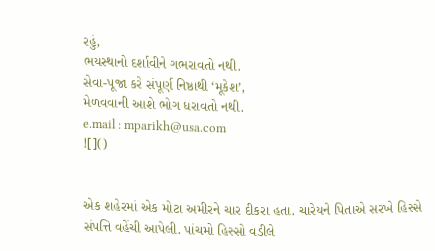રહું,
ભયસ્થાનો દર્શાવીને ગભરાવતો નથી.
સેવા-પૂજા કરે સંપૂર્ણ નિષ્ઠાથી ‘મૂકેશ’,
મેળવવાની આશે ભોગ ધરાવતો નથી.
e.mail : mparikh@usa.com
![]()


એક શહેરમાં એક મોટા અમીરને ચાર દીકરા હતા. ચારેયને પિતાએ સરખે હિસ્સે સંપત્તિ વહેંચી આપેલી. પાંચમો હિસ્સો વડીલે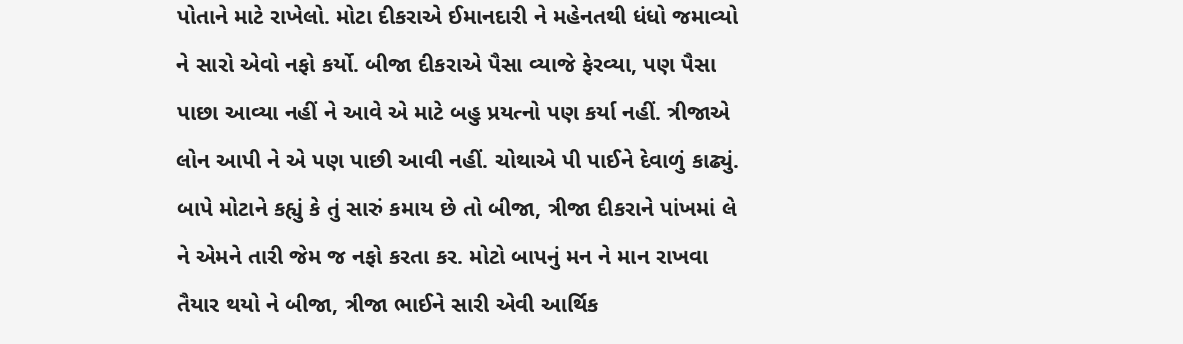પોતાને માટે રાખેલો. મોટા દીકરાએ ઈમાનદારી ને મહેનતથી ધંધો જમાવ્યો ને સારો એવો નફો કર્યો. બીજા દીકરાએ પૈસા વ્યાજે ફેરવ્યા, પણ પૈસા પાછા આવ્યા નહીં ને આવે એ માટે બહુ પ્રયત્નો પણ કર્યા નહીં. ત્રીજાએ લોન આપી ને એ પણ પાછી આવી નહીં. ચોથાએ પી પાઈને દેવાળું કાઢ્યું. બાપે મોટાને કહ્યું કે તું સારું કમાય છે તો બીજા, ત્રીજા દીકરાને પાંખમાં લે ને એમને તારી જેમ જ નફો કરતા કર. મોટો બાપનું મન ને માન રાખવા તૈયાર થયો ને બીજા, ત્રીજા ભાઈને સારી એવી આર્થિક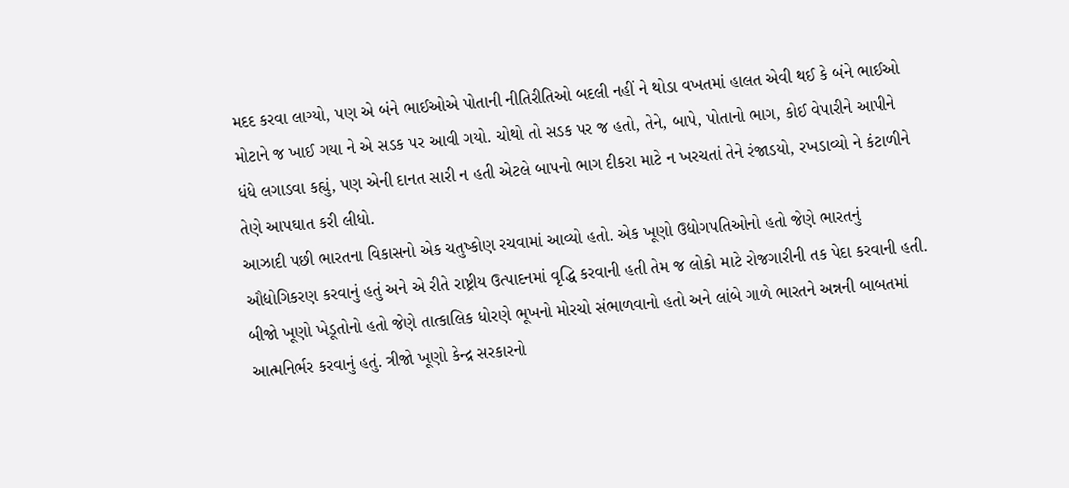મદદ કરવા લાગ્યો, પણ એ બંને ભાઈઓએ પોતાની નીતિરીતિઓ બદલી નહીં ને થોડા વખતમાં હાલત એવી થઈ કે બંને ભાઈઓ મોટાને જ ખાઈ ગયા ને એ સડક પર આવી ગયો. ચોથો તો સડક પર જ હતો, તેને, બાપે, પોતાનો ભાગ, કોઈ વેપારીને આપીને ધંધે લગાડવા કહ્યું, પણ એની દાનત સારી ન હતી એટલે બાપનો ભાગ દીકરા માટે ન ખરચતાં તેને રંજાડયો, રખડાવ્યો ને કંટાળીને તેણે આપઘાત કરી લીધો.
આઝાદી પછી ભારતના વિકાસનો એક ચતુષ્કોણ રચવામાં આવ્યો હતો. એક ખૂણો ઉદ્યોગપતિઓનો હતો જેણે ભારતનું ઔદ્યોગિકરણ કરવાનું હતું અને એ રીતે રાષ્ટ્રીય ઉત્પાદનમાં વૃદ્ધિ કરવાની હતી તેમ જ લોકો માટે રોજગારીની તક પેદા કરવાની હતી. બીજો ખૂણો ખેડૂતોનો હતો જેણે તાત્કાલિક ધોરણે ભૂખનો મોરચો સંભાળવાનો હતો અને લાંબે ગાળે ભારતને અન્નની બાબતમાં આત્મનિર્ભર કરવાનું હતું. ત્રીજો ખૂણો કેન્દ્ર સરકારનો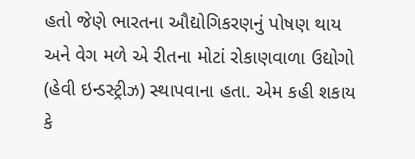હતો જેણે ભારતના ઔદ્યોગિકરણનું પોષણ થાય અને વેગ મળે એ રીતના મોટાં રોકાણવાળા ઉદ્યોગો (હેવી ઇન્ડસ્ટ્રીઝ) સ્થાપવાના હતા. એમ કહી શકાય કે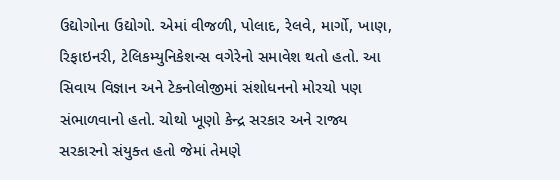ઉદ્યોગોના ઉદ્યોગો. એમાં વીજળી, પોલાદ, રેલવે, માર્ગો, ખાણ, રિફાઇનરી, ટેલિકમ્યુનિકેશન્સ વગેરેનો સમાવેશ થતો હતો. આ સિવાય વિજ્ઞાન અને ટેકનોલોજીમાં સંશોધનનો મોરચો પણ સંભાળવાનો હતો. ચોથો ખૂણો કેન્દ્ર સરકાર અને રાજ્ય સરકારનો સંયુક્ત હતો જેમાં તેમણે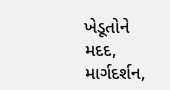ખેડૂતોને મદદ, માર્ગદર્શન,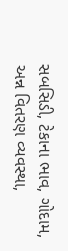સબસિડી, ટેકાના ભાવ, ગોદામ, અન્ન વિતરણ વ્યવસ્થા,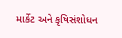માર્કેટ અને કૃષિસંશોધન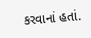કરવાનાં હતાં.